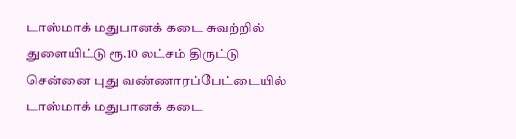டாஸ்மாக் மதுபானக் கடை சுவற்றில் துளையிட்டு ரூ.10 லட்சம் திருட்டு
சென்னை புது வண்ணாரப்பேட்டையில் டாஸ்மாக் மதுபானக் கடை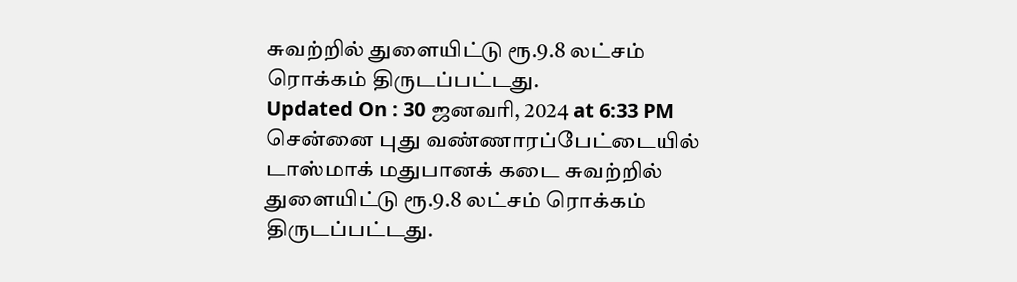சுவற்றில் துளையிட்டு ரூ.9.8 லட்சம் ரொக்கம் திருடப்பட்டது.
Updated On : 30 ஜனவரி, 2024 at 6:33 PM
சென்னை புது வண்ணாரப்பேட்டையில் டாஸ்மாக் மதுபானக் கடை சுவற்றில் துளையிட்டு ரூ.9.8 லட்சம் ரொக்கம் திருடப்பட்டது.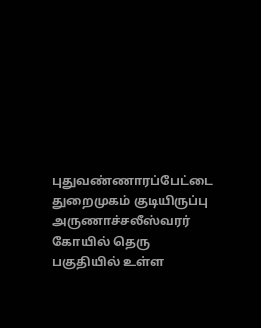புதுவண்ணாரப்பேட்டை துறைமுகம் குடியிருப்பு அருணாச்சலீஸ்வரர் கோயில் தெரு பகுதியில் உள்ள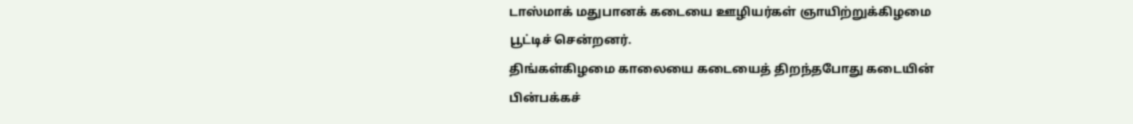டாஸ்மாக் மதுபானக் கடையை ஊழியர்கள் ஞாயிற்றுக்கிழமை பூட்டிச் சென்றனர்.
திங்கள்கிழமை காலையை கடையைத் திறந்தபோது கடையின் பின்பக்கச்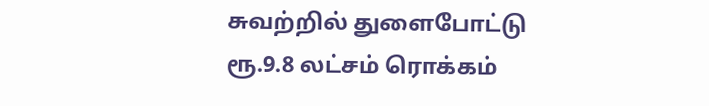சுவற்றில் துளைபோட்டு ரூ.9.8 லட்சம் ரொக்கம்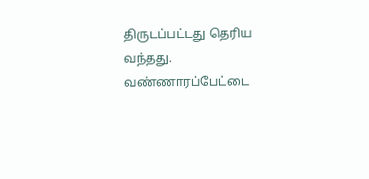திருடப்பட்டது தெரிய வந்தது.
வண்ணாரப்பேட்டை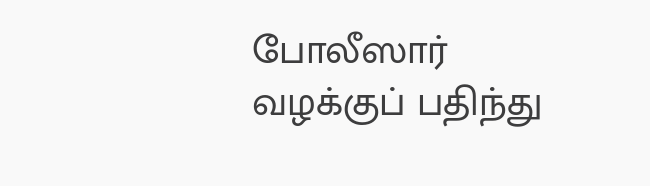போலீஸார் வழக்குப் பதிந்து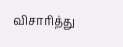விசாரித்து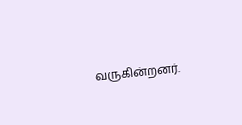வருகின்றனர்.